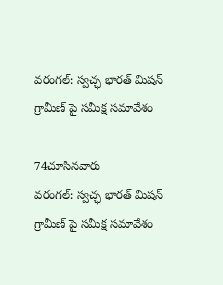వరంగల్: స్వచ్ఛ భారత్ మిషన్ గ్రామీణ్ పై సమీక్ష సమావేశం

74చూసినవారు
వరంగల్: స్వచ్ఛ భారత్ మిషన్ గ్రామీణ్ పై సమీక్ష సమావేశం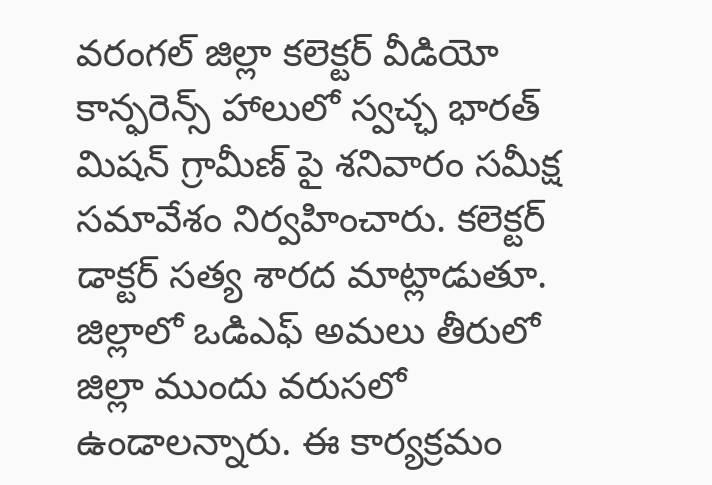వరంగల్ జిల్లా కలెక్టర్ వీడియో కాన్ఫరెన్స్ హాలులో స్వచ్ఛ భారత్ మిషన్ గ్రామీణ్ పై శనివారం సమీక్ష సమావేశం నిర్వహించారు. కలెక్టర్ డాక్టర్ సత్య శారద మాట్లాడుతూ. జిల్లాలో ఒడిఎఫ్ అమలు తీరులో జిల్లా ముందు వరుసలో ఉండాలన్నారు. ఈ కార్యక్రమం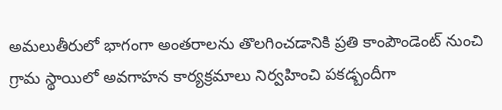అమలుతీరులో భాగంగా అంతరాలను తొలగించడానికి ప్రతి కాంపౌండెంట్ నుంచి గ్రామ స్థాయిలో అవగాహన కార్యక్రమాలు నిర్వహించి పకడ్బందీగా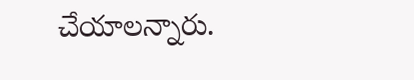చేయాలన్నారు.